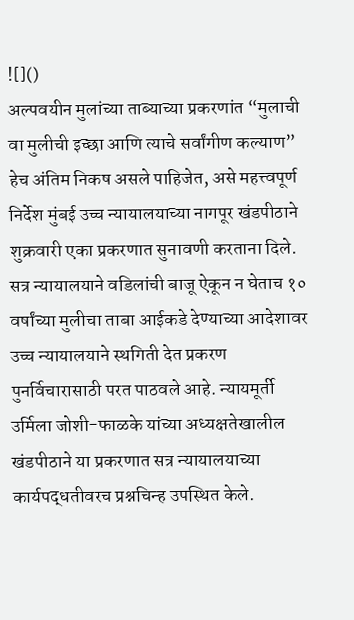![]()
अल्पवयीन मुलांच्या ताब्याच्या प्रकरणांत “मुलाची वा मुलीची इच्छा आणि त्याचे सर्वांगीण कल्याण” हेच अंतिम निकष असले पाहिजेत, असे महत्त्वपूर्ण निर्देश मुंबई उच्च न्यायालयाच्या नागपूर खंडपीठाने शुक्रवारी एका प्रकरणात सुनावणी करताना दिले. सत्र न्यायालयाने वडिलांची बाजू ऐकून न घेताच १० वर्षांच्या मुलीचा ताबा आईकडे देण्याच्या आदेशावर उच्च न्यायालयाने स्थगिती देत प्रकरण पुनर्विचारासाठी परत पाठवले आहे. न्यायमूर्ती उर्मिला जोशी-फाळके यांच्या अध्यक्षतेखालील खंडपीठाने या प्रकरणात सत्र न्यायालयाच्या कार्यपद्धतीवरच प्रश्नचिन्ह उपस्थित केले.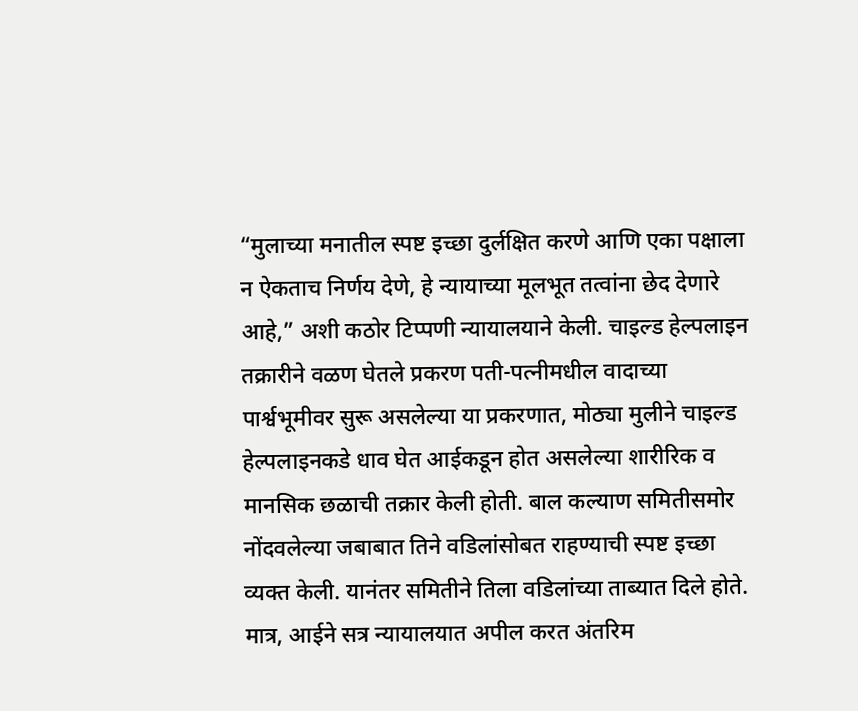“मुलाच्या मनातील स्पष्ट इच्छा दुर्लक्षित करणे आणि एका पक्षाला न ऐकताच निर्णय देणे, हे न्यायाच्या मूलभूत तत्वांना छेद देणारे आहे,” अशी कठोर टिप्पणी न्यायालयाने केली. चाइल्ड हेल्पलाइन तक्रारीने वळण घेतले प्रकरण पती-पत्नीमधील वादाच्या पार्श्वभूमीवर सुरू असलेल्या या प्रकरणात, मोठ्या मुलीने चाइल्ड हेल्पलाइनकडे धाव घेत आईकडून होत असलेल्या शारीरिक व मानसिक छळाची तक्रार केली होती. बाल कल्याण समितीसमोर नोंदवलेल्या जबाबात तिने वडिलांसोबत राहण्याची स्पष्ट इच्छा व्यक्त केली. यानंतर समितीने तिला वडिलांच्या ताब्यात दिले होते.
मात्र, आईने सत्र न्यायालयात अपील करत अंतरिम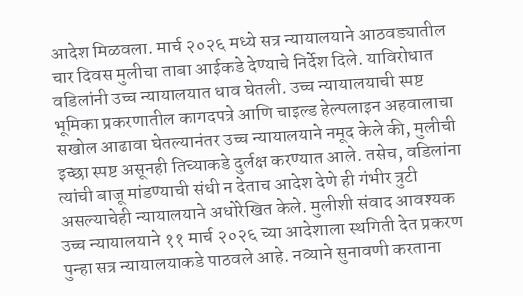आदेश मिळवला. मार्च २०२६ मध्ये सत्र न्यायालयाने आठवड्यातील चार दिवस मुलीचा ताबा आईकडे देण्याचे निर्देश दिले. याविरोधात वडिलांनी उच्च न्यायालयात धाव घेतली. उच्च न्यायालयाची स्पष्ट भूमिका प्रकरणातील कागदपत्रे आणि चाइल्ड हेल्पलाइन अहवालाचा सखोल आढावा घेतल्यानंतर उच्च न्यायालयाने नमूद केले की, मुलीची इच्छा स्पष्ट असूनही तिच्याकडे दुर्लक्ष करण्यात आले. तसेच, वडिलांना त्यांची बाजू मांडण्याची संधी न देताच आदेश देणे ही गंभीर त्रुटी असल्याचेही न्यायालयाने अधोरेखित केले. मुलीशी संवाद आवश्यक उच्च न्यायालयाने ११ मार्च २०२६ च्या आदेशाला स्थगिती देत प्रकरण पुन्हा सत्र न्यायालयाकडे पाठवले आहे. नव्याने सुनावणी करताना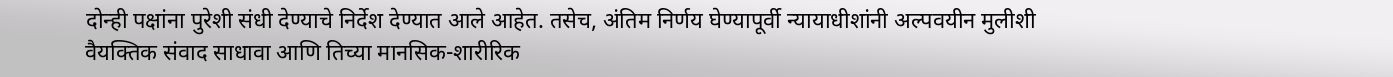दोन्ही पक्षांना पुरेशी संधी देण्याचे निर्देश देण्यात आले आहेत. तसेच, अंतिम निर्णय घेण्यापूर्वी न्यायाधीशांनी अल्पवयीन मुलीशी वैयक्तिक संवाद साधावा आणि तिच्या मानसिक-शारीरिक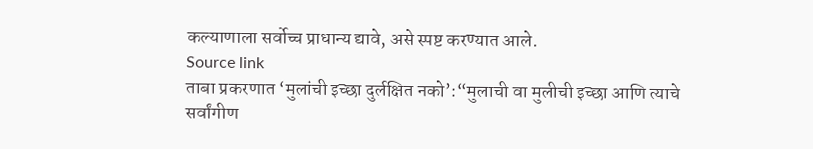कल्याणाला सर्वोच्च प्राधान्य द्यावे, असे स्पष्ट करण्यात आले.
Source link
ताबा प्रकरणात ‘मुलांची इच्छा दुर्लक्षित नको’:“मुलाची वा मुलीची इच्छा आणि त्याचे सर्वांगीण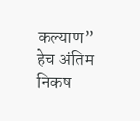कल्याण” हेच अंतिम निकष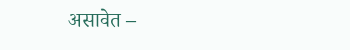असावेत –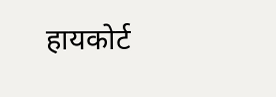हायकोर्ट